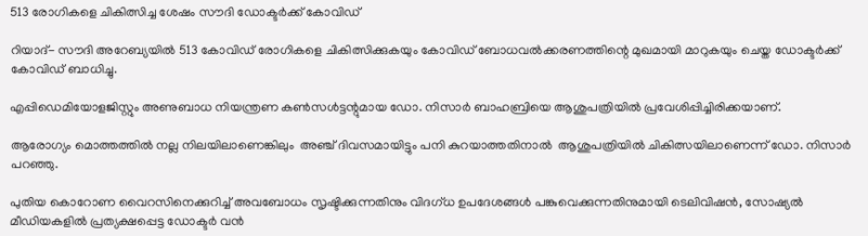513 രോഗികളെ ചികിത്സിച്ച ശേഷം സൗദി ഡോക്ടര്‍ക്ക് കോവിഡ്

റിയാദ്- സൗദി അറേബ്യയില്‍ 513 കോവിഡ് രോഗികളെ ചികിത്സിക്കുകയും കോവിഡ് ബോധവല്‍ക്കരണത്തിന്റെ മുഖമായി മാറുകയും ചെയ്ത ഡോക്ടര്‍ക്ക് കോവിഡ് ബാധിച്ചു.

എപ്പിഡെമിയോളജിസ്റ്റും അണുബാധ നിയന്ത്രണ കണ്‍സള്‍ട്ടന്റുമായ ഡോ. നിസാര്‍ ബാഹബ്രിയെ ആശുപത്രിയില്‍ പ്രവേശിപ്പിച്ചിരിക്കയാണ്.

ആരോഗ്യം മൊത്തത്തില്‍ നല്ല നിലയിലാണെങ്കിലും  അഞ്ച് ദിവസമായിട്ടും പനി കുറയാത്തതിനാല്‍  ആശുപത്രിയില്‍ ചികിത്സയിലാണെന്ന് ഡോ. നിസാര്‍ പറഞ്ഞു.

പുതിയ കൊറോണ വൈറസിനെക്കുറിച്ച് അവബോധം സൃഷ്ടിക്കുന്നതിനും വിദഗ്ധ ഉപദേശങ്ങള്‍ പങ്കുവെക്കുന്നതിനുമായി ടെലിവിഷന്‍, സോഷ്യല്‍ മീഡിയകളില്‍ പ്രത്യക്ഷപ്പെട്ട ഡോക്ടര്‍ വന്‍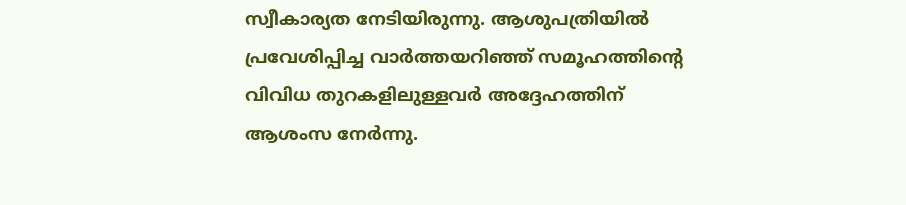സ്വീകാര്യത നേടിയിരുന്നു. ആശുപത്രിയില്‍ പ്രവേശിപ്പിച്ച വാര്‍ത്തയറിഞ്ഞ് സമൂഹത്തിന്റെ വിവിധ തുറകളിലുള്ളവര്‍ അദ്ദേഹത്തിന് ആശംസ നേര്‍ന്നു.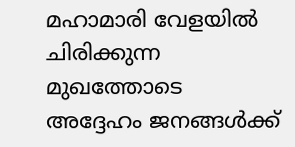മഹാമാരി വേളയില്‍ ചിരിക്കുന്ന മുഖത്തോടെ അദ്ദേഹം ജനങ്ങള്‍ക്ക്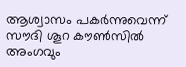ആശ്വാസം പകര്‍ന്നുവെന്ന് സൗദി ശൂറ കൗണ്‍സില്‍ അംഗവും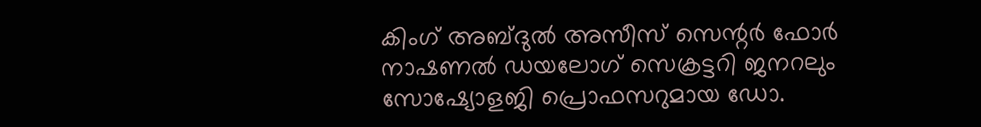കിംഗ് അബ്ദുല്‍ അസീസ് സെന്റര്‍ ഫോര്‍ നാഷണല്‍ ഡയലോഗ് സെക്രട്ടറി ജനറലും സോഷ്യോളജി പ്രൊഫസറുമായ ഡോ.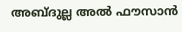അബ്ദുല്ല അല്‍ ഫൗസാന്‍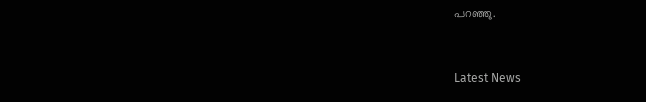പറഞ്ഞു.



Latest News